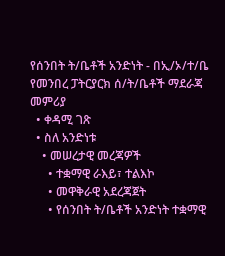የሰንበት ት/ቤቶች አንድነት - በኢ/ኦ/ተ/ቤ የመንበረ ፓትርያርክ ሰ/ት/ቤቶች ማደራጃ መምሪያ
  • ቀዳሚ ገጽ
  • ስለ አንድነቱ
    • መሠረታዊ መረጃዎች
      • ተቋማዊ ራእይ፣ ተልእኮ
      • መዋቅራዊ አደረጃጀት
      • የሰንበት ት/ቤቶች አንድነት ተቋማዊ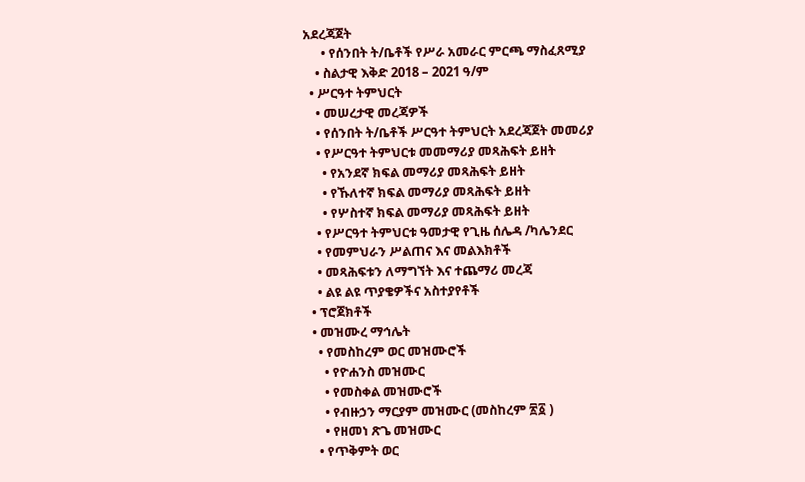አደረጃጀት
      • የሰንበት ት/ቤቶች የሥራ አመራር ምርጫ ማስፈጸሚያ
    • ስልታዊ እቅድ 2018 – 2021 ዓ/ም
  • ሥርዓተ ትምህርት
    • መሠረታዊ መረጃዎች
    • የሰንበት ት/ቤቶች ሥርዓተ ትምህርት አደረጃጀት መመሪያ
    • የሥርዓተ ትምህርቱ መመማሪያ መጻሕፍት ይዘት
      • የአንደኛ ክፍል መማሪያ መጻሕፍት ይዘት
      • የኹለተኛ ክፍል መማሪያ መጻሕፍት ይዘት
      • የሦስተኛ ክፍል መማሪያ መጻሕፍት ይዘት
    • የሥርዓተ ትምህርቱ ዓመታዊ የጊዜ ሰሌዳ /ካሌንደር
    • የመምህራን ሥልጠና እና መልእክቶች
    • መጻሕፍቱን ለማግኘት እና ተጨማሪ መረጃ
    • ልዩ ልዩ ጥያቄዎችና አስተያየቶች
  • ፕሮጀክቶች
  • መዝሙረ ማኅሌት
    • የመስከረም ወር መዝሙሮች
      • የዮሐንስ መዝሙር
      • የመስቀል መዝሙሮች
      • የብዙኃን ማርያም መዝሙር (መስከረም ፳፩ )
      • የዘመነ ጽጌ መዝሙር
    • የጥቅምት ወር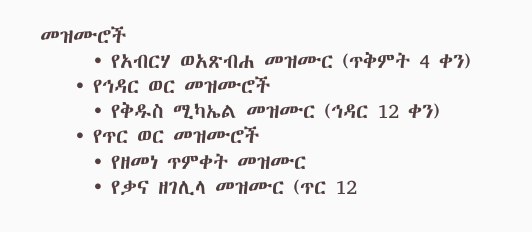መዝሙሮች
      • የአብርሃ ወአጽብሐ መዝሙር (ጥቅምት 4 ቀን)
    • የኅዳር ወር መዝሙሮች
      • የቅዱስ ሚካኤል መዝሙር (ኅዳር 12 ቀን)
    • የጥር ወር መዝሙሮች
      • የዘመነ ጥምቀት መዝሙር
      • የቃና ዘገሊላ መዝሙር (ጥር 12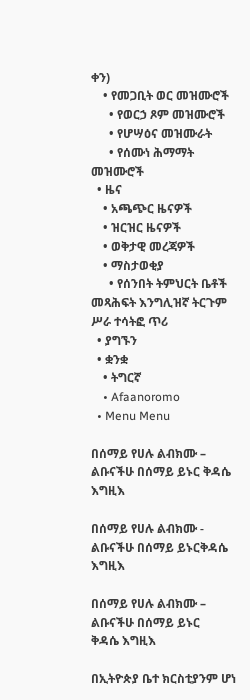ቀን)
    • የመጋቢት ወር መዝሙሮች
      • የወርኃ ጾም መዝሙሮች
      • የሆሣዕና መዝሙራት
      • የሰሙነ ሕማማት መዝሙሮች
  • ዜና
    • አጫጭር ዜናዎች
    • ዝርዝር ዜናዎች
    • ወቅታዊ መረጃዎች
    • ማስታወቂያ
      • የሰንበት ትምህርት ቤቶች መጻሕፍት እንግሊዝኛ ትርጉም ሥራ ተሳትፎ ጥሪ
  • ያግኙን
  • ቋንቋ
    • ትግርኛ
    • Afaanoromo
  • Menu Menu

በሰማይ የሀሉ ልብክሙ – ልቡናችሁ በሰማይ ይኑር ቅዳሴ እግዚእ

በሰማይ የሀሉ ልብክሙ - ልቡናችሁ በሰማይ ይኑርቅዳሴ እግዚእ

በሰማይ የሀሉ ልብክሙ – ልቡናችሁ በሰማይ ይኑር
ቅዳሴ እግዚእ

በኢትዮጵያ ቤተ ክርስቲያንም ሆነ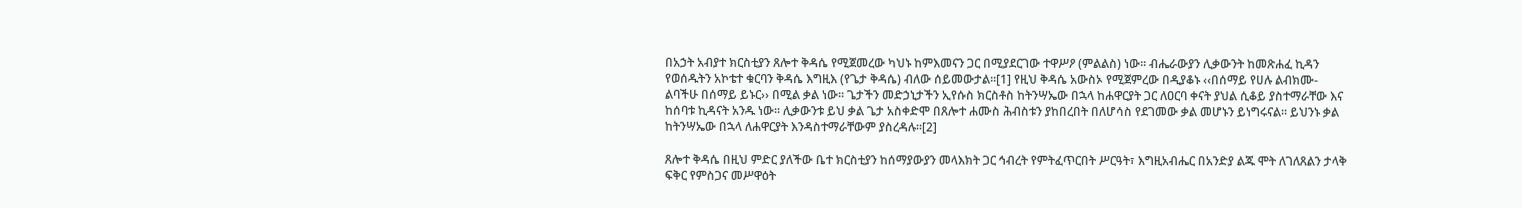በአኃት አብያተ ክርስቲያን ጸሎተ ቅዳሴ የሚጀመረው ካህኑ ከምእመናን ጋር በሚያደርገው ተዋሥዖ (ምልልስ) ነው፡፡ ብሔራውያን ሊቃውንት ከመጽሐፈ ኪዳን የወሰዱትን አኮቴተ ቁርባን ቅዳሴ እግዚእ (የጌታ ቅዳሴ) ብለው ሰይመውታል፡፡[1] የዚህ ቅዳሴ አውስኦ የሚጀምረው በዲያቆኑ ‹‹በሰማይ የሀሉ ልብክሙ-ልባችሁ በሰማይ ይኑር›› በሚል ቃል ነው፡፡ ጌታችን መድኃኒታችን ኢየሱስ ክርስቶስ ከትንሣኤው በኋላ ከሐዋርያት ጋር ለዐርባ ቀናት ያህል ሲቆይ ያስተማራቸው እና ከሰባቱ ኪዳናት አንዱ ነው፡፡ ሊቃውንቱ ይህ ቃል ጌታ አስቀድሞ በጸሎተ ሐሙስ ሕብስቱን ያከበረበት በለሆሳስ የደገመው ቃል መሆኑን ይነግሩናል፡፡ ይህንኑ ቃል ከትንሣኤው በኋላ ለሐዋርያት እንዳስተማራቸውም ያስረዳሉ፡፡[2]

ጸሎተ ቅዳሴ በዚህ ምድር ያለችው ቤተ ክርስቲያን ከሰማያውያን መላእክት ጋር ኅብረት የምትፈጥርበት ሥርዓት፣ እግዚአብሔር በአንድያ ልጁ ሞት ለገለጸልን ታላቅ ፍቅር የምስጋና መሥዋዕት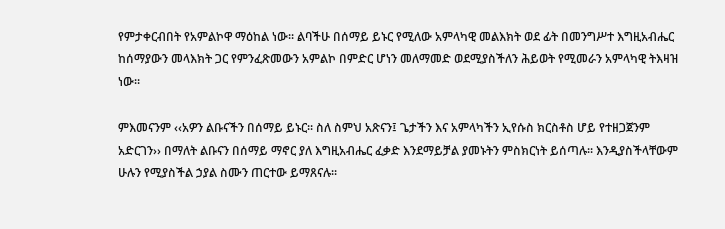የምታቀርብበት የአምልኮዋ ማዕከል ነው፡፡ ልባችሁ በሰማይ ይኑር የሚለው አምላካዊ መልእክት ወደ ፊት በመንግሥተ እግዚአብሔር ከሰማያውን መላእክት ጋር የምንፈጽመውን አምልኮ በምድር ሆነን መለማመድ ወደሚያስችለን ሕይወት የሚመራን አምላካዊ ትእዛዝ ነው፡፡

ምእመናንም ‹‹አዎን ልቡናችን በሰማይ ይኑር፡፡ ስለ ስምህ አጽናን፤ ጌታችን እና አምላካችን ኢየሱስ ክርስቶስ ሆይ የተዘጋጀንም አድርገን›› በማለት ልቡናን በሰማይ ማኖር ያለ እግዚአብሔር ፈቃድ እንደማይቻል ያመኑትን ምስክርነት ይሰጣሉ፡፡ እንዲያስችላቸውም ሁሉን የሚያስችል ኃያል ስሙን ጠርተው ይማጸናሉ፡፡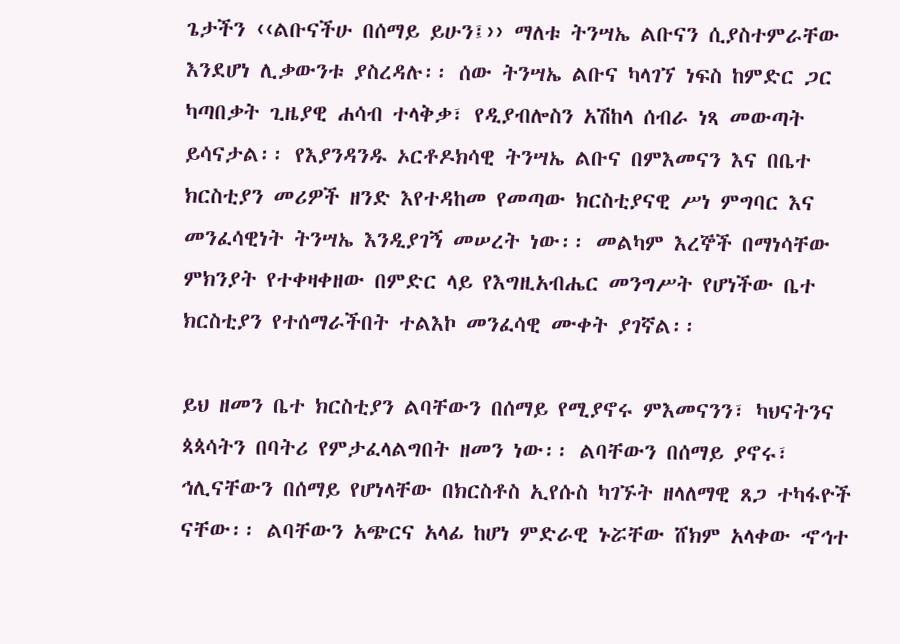ጌታችን ‹‹ልቡናችሁ በሰማይ ይሁን፤›› ማለቱ ትንሣኤ ልቡናን ሲያስተምራቸው እንደሆነ ሊቃውንቱ ያስረዳሉ፡፡ ሰው ትንሣኤ ልቡና ካላገኘ ነፍስ ከምድር ጋር ካጣበቃት ጊዜያዊ ሐሳብ ተላቅቃ፣ የዲያብሎስን አሽከላ ሰብራ ነጻ መውጣት ይሳናታል፡፡ የእያንዳንዱ ኦርቶዶክሳዊ ትንሣኤ ልቡና በምእመናን እና በቤተ ክርስቲያን መሪዎች ዘንድ እየተዳከመ የመጣው ክርስቲያናዊ ሥነ ምግባር እና መንፈሳዊነት ትንሣኤ እንዲያገኝ መሠረት ነው፡፡ መልካም እረኞች በማነሳቸው ምክንያት የተቀዛቀዘው በምድር ላይ የእግዚአብሔር መንግሥት የሆነችው ቤተ ክርስቲያን የተሰማራችበት ተልእኮ መንፈሳዊ ሙቀት ያገኛል፡፡

ይህ ዘመን ቤተ ክርስቲያን ልባቸውን በሰማይ የሚያኖሩ ምእመናንን፣ ካህናትንና ጳጳሳትን በባትሪ የምታፈላልግበት ዘመን ነው፡፡ ልባቸውን በሰማይ ያኖሩ፣ ኅሊናቸውን በሰማይ የሆነላቸው በክርስቶስ ኢየሱስ ካገኙት ዘላለማዊ ጸጋ ተካፋዮች ናቸው፡፡ ልባቸውን አጭርና አላፊ ከሆነ ምድራዊ ኑሯቸው ሸክም አላቀው ኆኅተ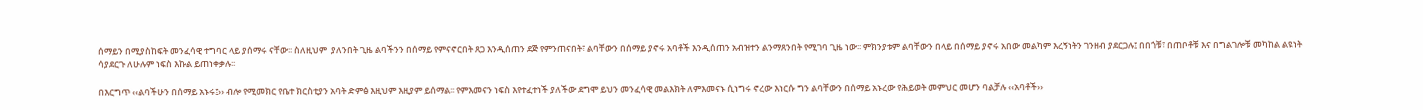ሰማይን በሚያስከፍት መንፈሳዊ ተግባር ላይ ያሰማሩ ናቸው፡፡ ስለዚህም  ያለንበት ጊዜ ልባችንን በሰማይ የምናኖርበት ጸጋ እንዲሰጠን ደጅ የምንጠናበት፣ ልባቸውን በሰማይ ያኖሩ አባቶች እንዲሰጠን አብዝተን ልንማጸንበት የሚገባ ጊዜ ነው፡፡ ምክንያቱም ልባቸውን በላይ በሰማይ ያኖሩ አበው መልካም እረኝነትን ገንዘብ ያደርጋሉ፤ በበጎቹ፣ በጠቦቶቹ እና በግልገሎቹ መካከል ልዩነት ሳያደርጉ ለሁሉም ነፍስ እኩል ይጠነቀቃሉ፡፡

በእርግጥ ‹‹ልባችሁን በሰማይ አኑሩ፤›› ብሎ የሚመክር የቤተ ክርስቲያን አባት ድምፅ እዚህም እዚያም ይሰማል፡፡ የምእመናን ነፍስ እየተፈተነች ያለችው ደግሞ ይህን መንፈሳዊ መልእክት ለምእመናኑ ሲነግሩ ኖረው እነርሱ ግን ልባቸውን በሰማይ አኑረው የሕይወት መምህር መሆን ባልቻሉ ‹‹አባቶች››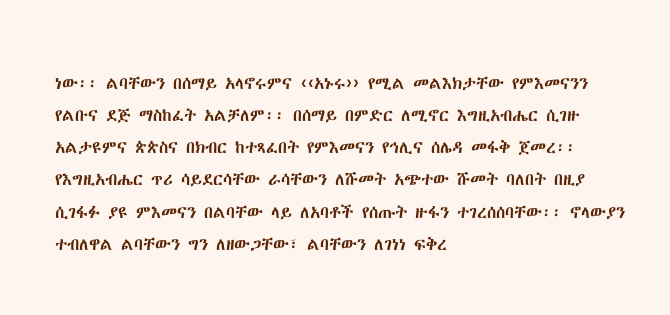ነው፡፡ ልባቸውን በሰማይ አላኖሩምና ‹‹አኑሩ›› የሚል መልእክታቸው የምእመናንን የልቡና ደጅ ማስከፈት አልቻለም፡፡ በሰማይ በምድር ለሚኖር እግዚአብሔር ሲገዙ አልታዩምና ጵጵስና በክብር ከተጻፈበት የምእመናን የኅሊና ሰሌዳ መፋቅ ጀመረ፡፡ የእግዚአብሔር ጥሪ ሳይደርሳቸው ራሳቸውን ለሹመት አጭተው ሹመት ባለበት በዚያ ሲገፋፉ ያዩ ምእመናን በልባቸው ላይ ለአባቶች የሰጡት ዙፋን ተገረሰሰባቸው፡፡ ኖላውያን ተብለዋል ልባቸውን ግን ለዘውጋቸው፣ ልባቸውን ለገነነ ፍቅረ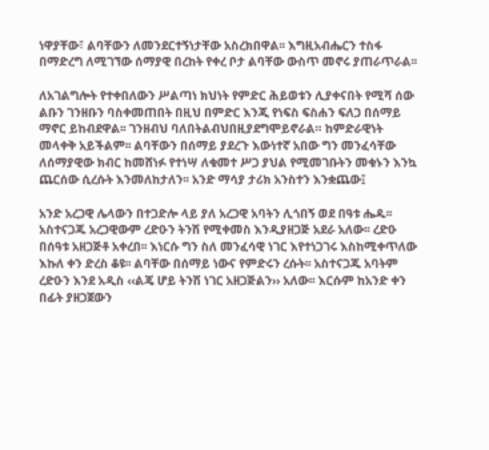ነዋያቸው፣ ልባቸውን ለመንደርተኝነታቸው አስረክበዋል፡፡ እግዚአብሔርን ተስፋ በማድረግ ለሚገኘው ሰማያዊ በረከት የቀረ ቦታ ልባቸው ውስጥ መኖሩ ያጠራጥራል፡፡

ለአገልግሎት የተቀበለውን ሥልጣነ ክህነት የምድር ሕይወቱን ሊያቀናበት የሚሻ ሰው ልቡን ገንዘቡን ባስቀመጠበት በዚህ በምድር እንጂ የነፍስ ፍስሐን ፍለጋ በሰማይ ማኖር ይከብደዋል፡፡ ገንዘብህ ባለበትልብህበዚያደግሞይኖራል። ከምድራዊነት መላቀቅ አይችልም፡፡ ልባቸውን በሰማይ ያደረጉ እውነተኛ አበው ግን መንፈሳቸው ለሰማያዊው ክብር ከመሸነፉ የተነሣ ለቁመተ ሥጋ ያህል የሚመገቡትን መቁኑን እንኳ ጨርሰው ሲረሱት እንመለከታለን፡፡ አንድ ማሳያ ታሪክ አንስተን እንቋጨው፤

አንድ አረጋዊ ሌላውን በተጋድሎ ላይ ያለ አረጋዊ አባትን ሊጎበኝ ወደ በዓቱ ሔዱ፡፡ አስተናጋጁ አረጋዊውም ረድዑን ትንሽ የሚቀመስ እንዲያዘጋጅ አደራ አለው፡፡ ረድዑ በሰዓቱ አዘጋጅቶ አቀረበ፡፡ እነርሱ ግን ስለ መንፈሳዊ ነገር እየተነጋገሩ እስከሚቀጥለው እኩለ ቀን ድረስ ቆዩ፡፡ ልባቸው በሰማይ ነውና የምድሩን ረሱት፡፡ አስተናጋጁ አባትም ረድዑን እንደ አዲስ ‹‹ልጄ ሆይ ትንሽ ነገር አዘጋጅልን›› አለው፡፡ እርሱም ከአንድ ቀን በፊት ያዘጋጀውን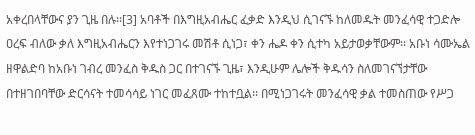አቀረበላቸውና ያን ጊዜ በሉ፡፡[3] አባቶች በእግዚአብሔር ፈቃድ እንዲህ ሲገናኙ ከለመዱት መንፈሳዊ ተጋድሎ ዐረፍ ብለው ቃለ እግዚአብሔርን እየተነጋገሩ መሽቶ ሲነጋ፣ ቀን ሔዶ ቀን ሲተካ አይታወቃቸውም፡፡ አቡነ ሳሙኤል ዘዋልድባ ከአቡነ ገብረ መንፈስ ቅዱስ ጋር በተገናኙ ጊዜ፣ እንዲሁም ሌሎች ቅዱሳን ስለመገናኘታቸው በተዘገበባቸው ድርሳናት ተመሳሳይ ነገር መፈጸሙ ተከተቧል፡፡ በሚነጋገሩት መንፈሳዊ ቃል ተመስጠው የሥጋ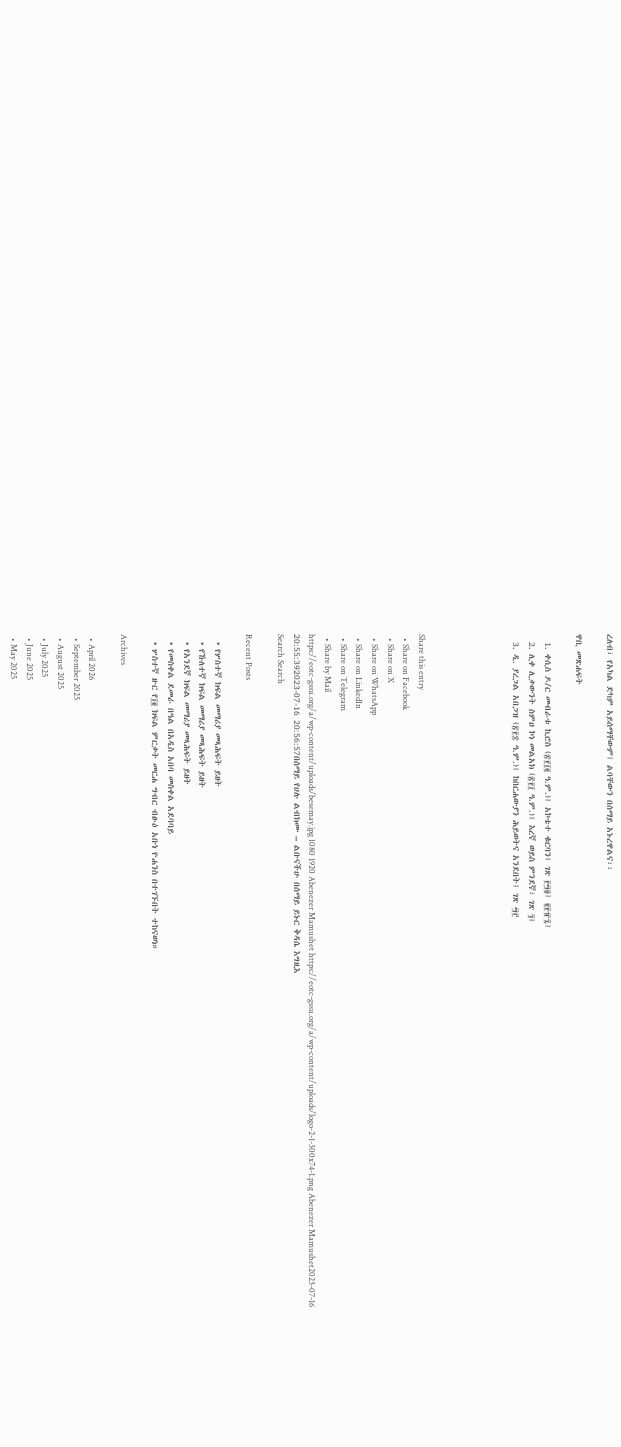ረለብ፣ የአካል ድካም አይሰማቸውም፤ ልባቸውን በሰማይ አኑረዋልና፡፡

ዋቢ መጽሐፍት

  1. ቀሲስ ዶ/ር መብራቱ ኪሮስ (፳፻፲፪ ዓ.ም.)፤ አኮቴተ ቁርባን፤ ገጽ ፻፵፬፤ ፪፻፹፯፤
  2. ሊቀ ሊቃውንት ስምዐ ኮነ መልአክ (፳፻፲ ዓ.ም.)፤ እረኛ ወይስ ምንደኛ፣ ገጽ ፺፤
  3. ዲ. ያረጋል አበጋዝ (፳፻፰ ዓ.ም.)፤ ከበርሐውያን ሕይወትና አንደበት፤ ገጽ ፵፫





Share this entry
  • Share on Facebook
  • Share on X
  • Share on WhatsApp
  • Share on LinkedIn
  • Share on Telegram
  • Share by Mail
https://eotc-gssu.org/a/wp-content/uploads/besemay.jpg 1080 1920 Abenezer Mamushet https://eotc-gssu.org/a/wp-content/uploads/logo-2-1-300x74-1.png Abenezer Mamushet2023-07-16 20:55:392023-07-16 20:56:57በሰማይ የሀሉ ልብክሙ – ልቡናችሁ በሰማይ ይኑር ቅዳሴ እግዚእ
Search Search

Recent Posts

  • የሦስተኛ ክፍል መማሪያ መጻሕፍት ይዘት
  • የኹለተኛ ክፍል መማሪያ መጻሕፍት ይዘት
  • የአንደኛ ክፍል መማሪያ መጻሕፍት ይዘት
  • የመስቀል ደመራ በዓል በአዲስ አበባ መስቀል አደባባይ
  • ሦስተኛ ዙር የ፲፪ ክፍል ምርቃት መርሐ ግብር ብፁዕ አቡነ ዮሐንስ በተገኙበት ተከናወነ።

Archives

  • April 2026
  • September 2025
  • August 2025
  • July 2025
  • June 2025
  • May 2025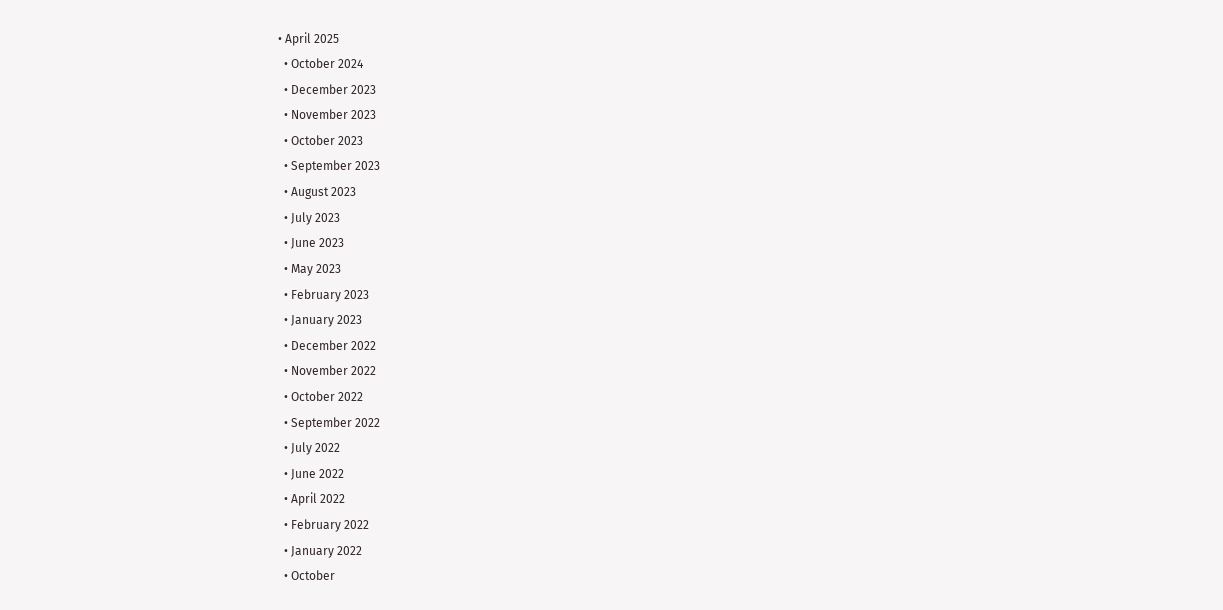• April 2025
  • October 2024
  • December 2023
  • November 2023
  • October 2023
  • September 2023
  • August 2023
  • July 2023
  • June 2023
  • May 2023
  • February 2023
  • January 2023
  • December 2022
  • November 2022
  • October 2022
  • September 2022
  • July 2022
  • June 2022
  • April 2022
  • February 2022
  • January 2022
  • October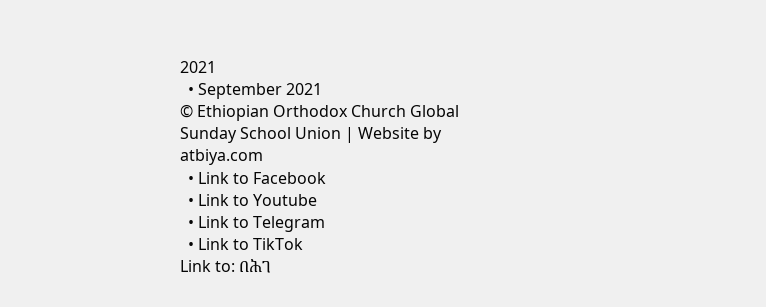2021
  • September 2021
© Ethiopian Orthodox Church Global Sunday School Union | Website by atbiya.com
  • Link to Facebook
  • Link to Youtube
  • Link to Telegram
  • Link to TikTok
Link to: በሕገ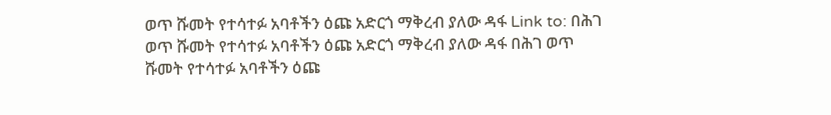ወጥ ሹመት የተሳተፉ አባቶችን ዕጩ አድርጎ ማቅረብ ያለው ዳፋ Link to: በሕገ ወጥ ሹመት የተሳተፉ አባቶችን ዕጩ አድርጎ ማቅረብ ያለው ዳፋ በሕገ ወጥ ሹመት የተሳተፉ አባቶችን ዕጩ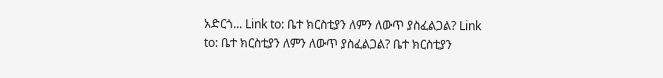አድርጎ... Link to: ቤተ ክርስቲያን ለምን ለውጥ ያስፈልጋል? Link to: ቤተ ክርስቲያን ለምን ለውጥ ያስፈልጋል? ቤተ ክርስቲያን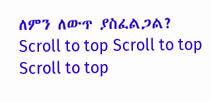ለምን ለውጥ ያስፈልጋል?
Scroll to top Scroll to top Scroll to top